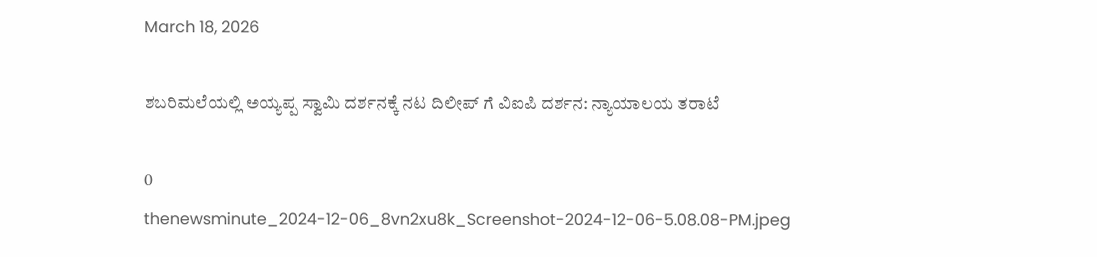March 18, 2026

ಶಬರಿಮಲೆಯಲ್ಲಿ ಅಯ್ಯಪ್ಪ ಸ್ವಾಮಿ ದರ್ಶನಕ್ಕೆ ನಟ ದಿಲೀಪ್ ಗೆ ವಿಐಪಿ ದರ್ಶನ: ನ್ಯಾಯಾಲಯ ತರಾಟೆ

0
thenewsminute_2024-12-06_8vn2xu8k_Screenshot-2024-12-06-5.08.08-PM.jpeg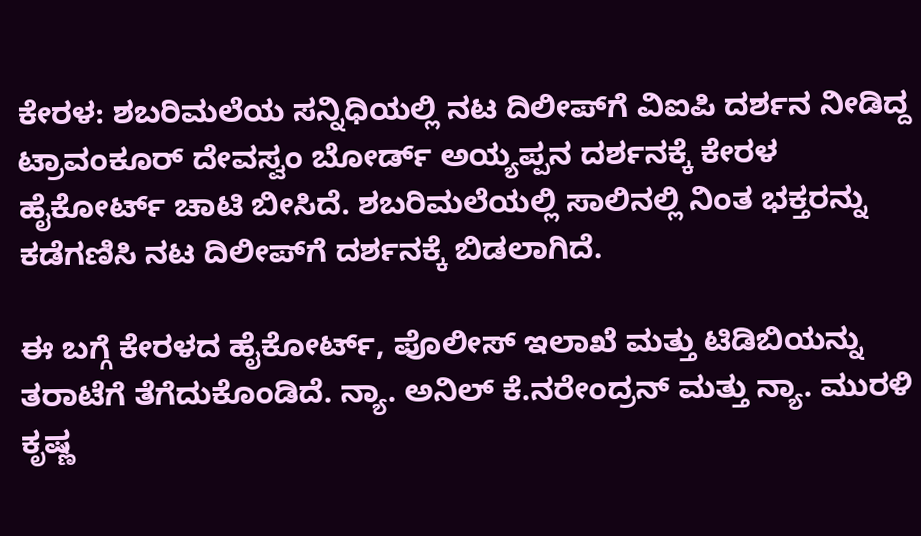ಕೇರಳ: ಶಬರಿಮಲೆಯ ಸನ್ನಿಧಿಯಲ್ಲಿ ನಟ ದಿಲೀಪ್‌ಗೆ ವಿಐಪಿ ದರ್ಶನ ನೀಡಿದ್ದ ಟ್ರಾವಂಕೂರ್‌ ದೇವಸ್ವಂ ಬೋರ್ಡ್‌ ಅಯ್ಯಪ್ಪನ ದರ್ಶನಕ್ಕೆ ಕೇರಳ ಹೈಕೋರ್ಟ್‌ ಚಾಟಿ ಬೀಸಿದೆ. ಶಬರಿಮಲೆಯಲ್ಲಿ ಸಾಲಿನಲ್ಲಿ ನಿಂತ ಭಕ್ತರನ್ನು ಕಡೆಗಣಿಸಿ ನಟ ದಿಲೀಪ್‌ಗೆ ದರ್ಶನಕ್ಕೆ ಬಿಡಲಾಗಿದೆ.

ಈ ಬಗ್ಗೆ ಕೇರಳದ ಹೈಕೋರ್ಟ್, ಪೊಲೀಸ್ ಇಲಾಖೆ ಮತ್ತು ಟಿಡಿಬಿಯನ್ನು ತರಾಟೆಗೆ ತೆಗೆದುಕೊಂಡಿದೆ. ನ್ಯಾ. ಅನಿಲ್ ಕೆ.ನರೇಂದ್ರನ್ ಮತ್ತು ನ್ಯಾ. ಮುರಳಿ ಕೃಷ್ಣ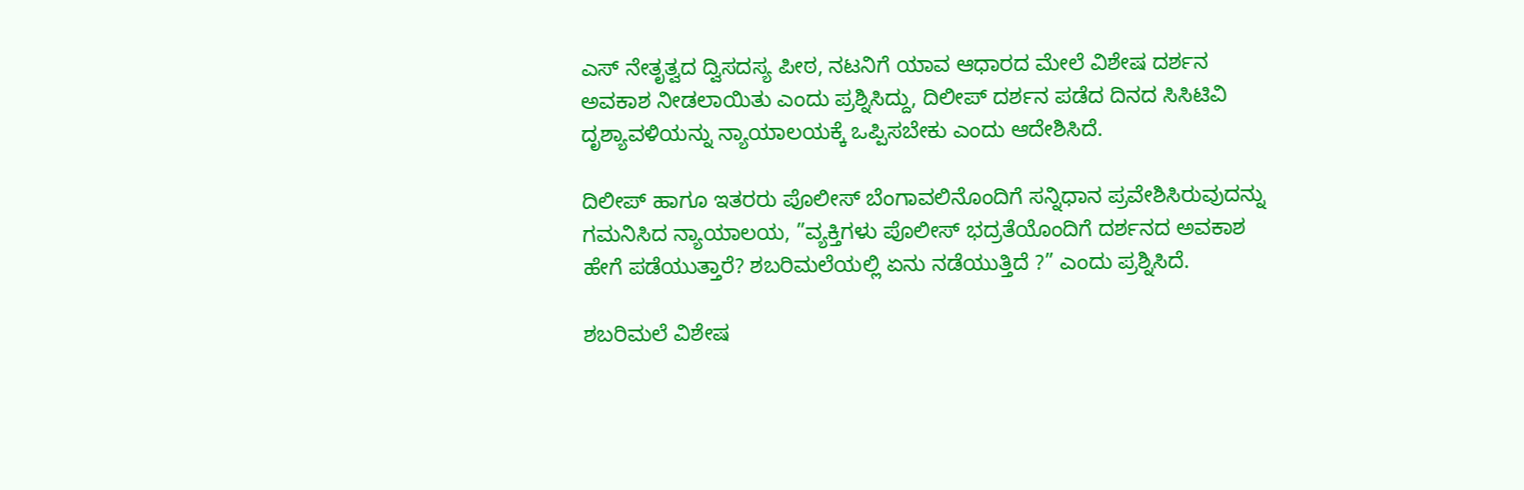ಎಸ್ ನೇತೃತ್ವದ ದ್ವಿಸದಸ್ಯ ಪೀಠ, ನಟನಿಗೆ ಯಾವ ಆಧಾರದ ಮೇಲೆ ವಿಶೇಷ ದರ್ಶನ ಅವಕಾಶ ನೀಡಲಾಯಿತು ಎಂದು ಪ್ರಶ್ನಿಸಿದ್ದು, ದಿಲೀಪ್ ದರ್ಶನ ಪಡೆದ ದಿನದ ಸಿಸಿಟಿವಿ ದೃಶ್ಯಾವಳಿಯನ್ನು ನ್ಯಾಯಾಲಯಕ್ಕೆ ಒಪ್ಪಿಸಬೇಕು ಎಂದು ಆದೇಶಿಸಿದೆ.

ದಿಲೀಪ್ ಹಾಗೂ ಇತರರು ಪೊಲೀಸ್ ಬೆಂಗಾವಲಿನೊಂದಿಗೆ ಸನ್ನಿಧಾನ ಪ್ರವೇಶಿಸಿರುವುದನ್ನು ಗಮನಿಸಿದ ನ್ಯಾಯಾಲಯ, ”ವ್ಯಕ್ತಿಗಳು ಪೊಲೀಸ್ ಭದ್ರತೆಯೊಂದಿಗೆ ದರ್ಶನದ ಅವಕಾಶ ಹೇಗೆ ಪಡೆಯುತ್ತಾರೆ? ಶಬರಿಮಲೆಯಲ್ಲಿ ಏನು ನಡೆಯುತ್ತಿದೆ ?” ಎಂದು ಪ್ರಶ್ನಿಸಿದೆ.

ಶಬರಿಮಲೆ ವಿಶೇಷ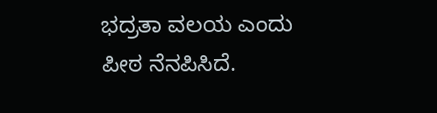ಭದ್ರತಾ ವಲಯ ಎಂದು ಪೀಠ ನೆನಪಿಸಿದೆ.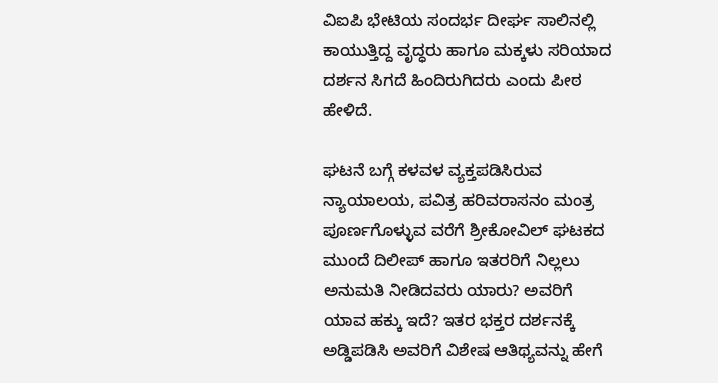ವಿಐಪಿ ಭೇಟಿಯ ಸಂದರ್ಭ ದೀರ್ಘ ಸಾಲಿನಲ್ಲಿ ಕಾಯುತ್ತಿದ್ದ ವೃದ್ಧರು ಹಾಗೂ ಮಕ್ಕಳು ಸರಿಯಾದ ದರ್ಶನ ಸಿಗದೆ ಹಿಂದಿರುಗಿದರು ಎಂದು ಪೀಠ ಹೇಳಿದೆ.

ಘಟನೆ ಬಗ್ಗೆ ಕಳವಳ ವ್ಯಕ್ತಪಡಿಸಿರುವ ನ್ಯಾಯಾಲಯ, ಪವಿತ್ರ ಹರಿವರಾಸನಂ ಮಂತ್ರ ಪೂರ್ಣಗೊಳ್ಳುವ ವರೆಗೆ ಶ್ರೀಕೋವಿಲ್ ಘಟಕದ ಮುಂದೆ ದಿಲೀಪ್ ಹಾಗೂ ಇತರರಿಗೆ ನಿಲ್ಲಲು ಅನುಮತಿ ನೀಡಿದವರು ಯಾರು? ಅವರಿಗೆ ಯಾವ ಹಕ್ಕು ಇದೆ? ಇತರ ಭಕ್ತರ ದರ್ಶನಕ್ಕೆ ಅಡ್ಡಿಪಡಿಸಿ ಅವರಿಗೆ ವಿಶೇಷ ಆತಿಥ್ಯವನ್ನು ಹೇಗೆ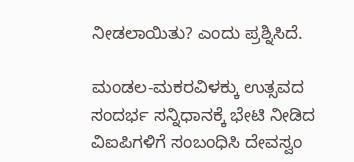ನೀಡಲಾಯಿತು? ಎಂದು ಪ್ರಶ್ನಿಸಿದೆ.

ಮಂಡಲ-ಮಕರವಿಳಕ್ಕು ಉತ್ಸವದ ಸಂದರ್ಭ ಸನ್ನಿಧಾನಕ್ಕೆ ಭೇಟಿ ನೀಡಿದ ವಿಐಪಿಗಳಿಗೆ ಸಂಬಂಧಿಸಿ ದೇವಸ್ವಂ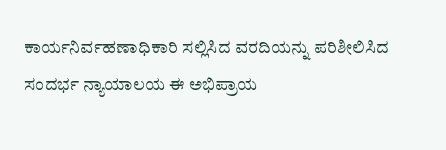ಕಾರ್ಯನಿರ್ವಹಣಾಧಿಕಾರಿ ಸಲ್ಲಿಸಿದ ವರದಿಯನ್ನು ಪರಿಶೀಲಿಸಿದ ಸಂದರ್ಭ ನ್ಯಾಯಾಲಯ ಈ ಅಭಿಪ್ರಾಯ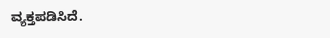ವ್ಯಕ್ತಪಡಿಸಿದೆ.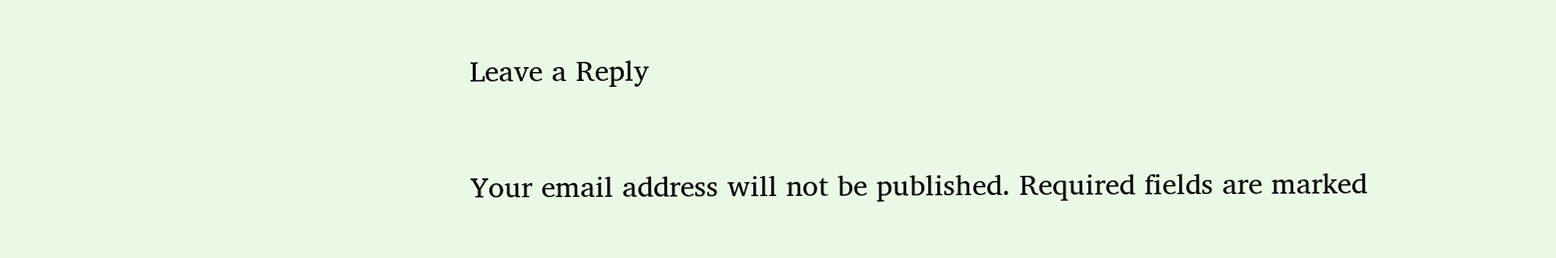Leave a Reply

Your email address will not be published. Required fields are marked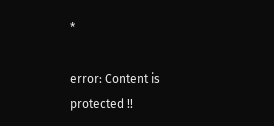*

error: Content is protected !!